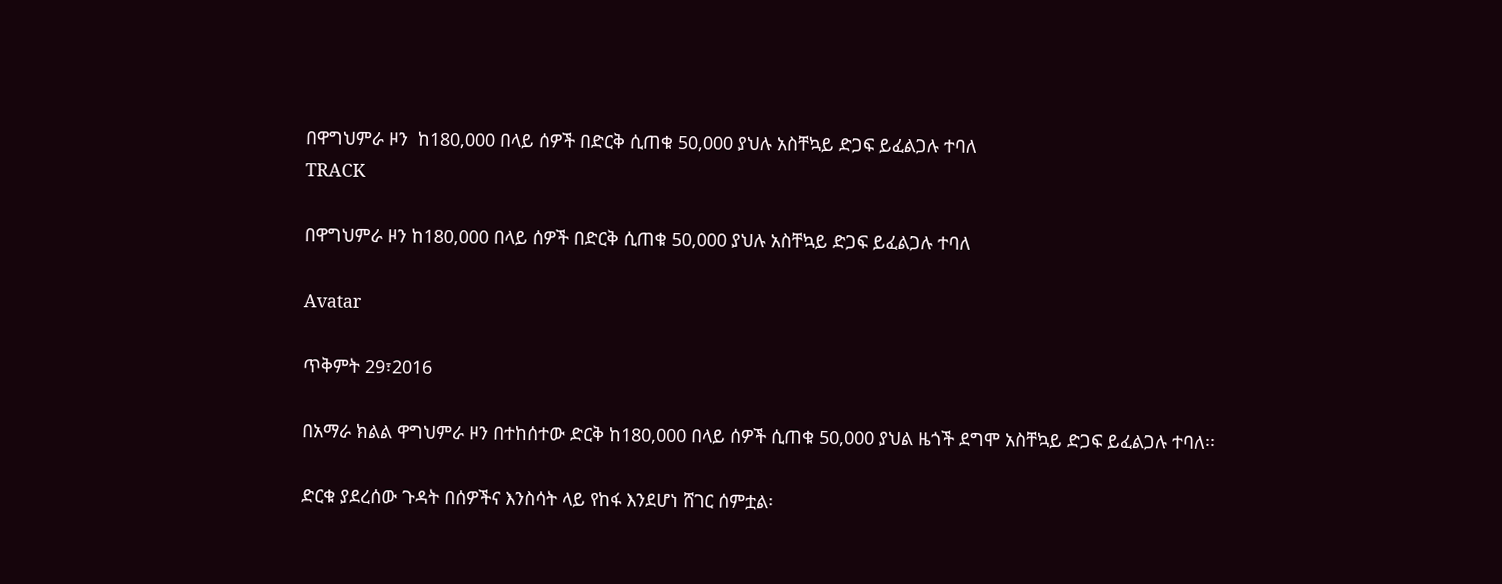በዋግህምራ ዞን  ከ180,000 በላይ ሰዎች በድርቅ ሲጠቁ 50,000 ያህሉ አስቸኳይ ድጋፍ ይፈልጋሉ ተባለ
TRACK

በዋግህምራ ዞን ከ180,000 በላይ ሰዎች በድርቅ ሲጠቁ 50,000 ያህሉ አስቸኳይ ድጋፍ ይፈልጋሉ ተባለ

Avatar

ጥቅምት 29፣2016

በአማራ ክልል ዋግህምራ ዞን በተከሰተው ድርቅ ከ180,000 በላይ ሰዎች ሲጠቁ 50,000 ያህል ዜጎች ደግሞ አስቸኳይ ድጋፍ ይፈልጋሉ ተባለ፡፡

ድርቁ ያደረሰው ጉዳት በሰዎችና እንስሳት ላይ የከፋ እንደሆነ ሸገር ሰምቷል፡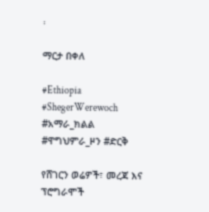፡

ማርታ በቀለ

#Ethiopia #ShegerWerewoch #አማራ_ክልል #ዋግህምራ_ዞን #ድርቅ

የሸገርን ወሬዎች፣ መረጃ እና ፕሮግራሞች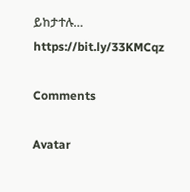ይከታተሉ… https://bit.ly/33KMCqz

Comments

Avatar